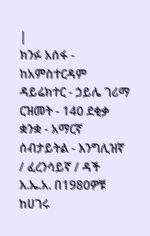|
ክንፉ አሰፋ - ከአምስተርዳም ዳይሬክተር - ኃይሌ ገሪማ
ርዝመት - 140 ደቂቃ ቋንቋ - አማርኛ ሰብታይትል - እንግሊዝኛ / ፈረንሳይኛ / ዳች እ.ኤ.አ. በ1980ዎቹ ከሀገሩ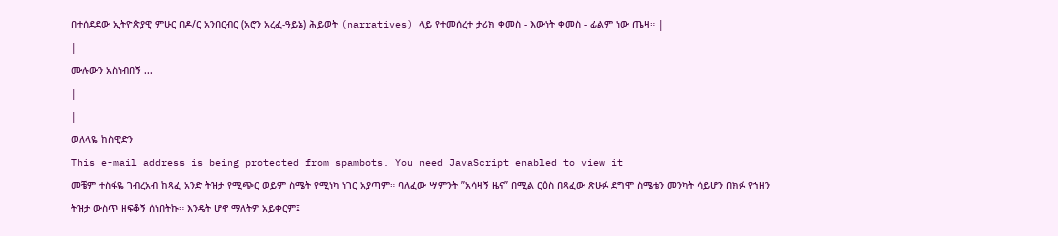በተሰደደው ኢትዮጵያዊ ምሁር በዶ/ር አንበርብር (አሮን አረፈ-ዓይኔ) ሕይወት (narratives) ላይ የተመሰረተ ታሪክ ቀመስ - እውነት ቀመስ - ፊልም ነው ጤዛ። |
|
ሙሉውን አስነብበኝ ...
|
|
ወለላዬ ከስዊድን
This e-mail address is being protected from spambots. You need JavaScript enabled to view it
መቼም ተስፋዬ ገብረአብ ከጻፈ አንድ ትዝታ የሚጭር ወይም ስሜት የሚነካ ነገር አያጣም። ባለፈው ሣምንት ”አሳዛኝ ዜና” በሚል ርዕስ በጻፈው ጽሁፉ ደግሞ ስሜቴን መንካት ሳይሆን በክፉ የኀዘን ትዝታ ውስጥ ዘፍቆኝ ሰነበትኩ። እንዴት ሆኖ ማለትዎ አይቀርም፤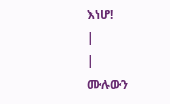እነሆ!
|
|
ሙሉውን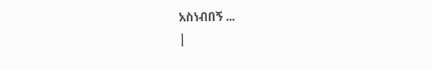አስነብበኝ ...
|